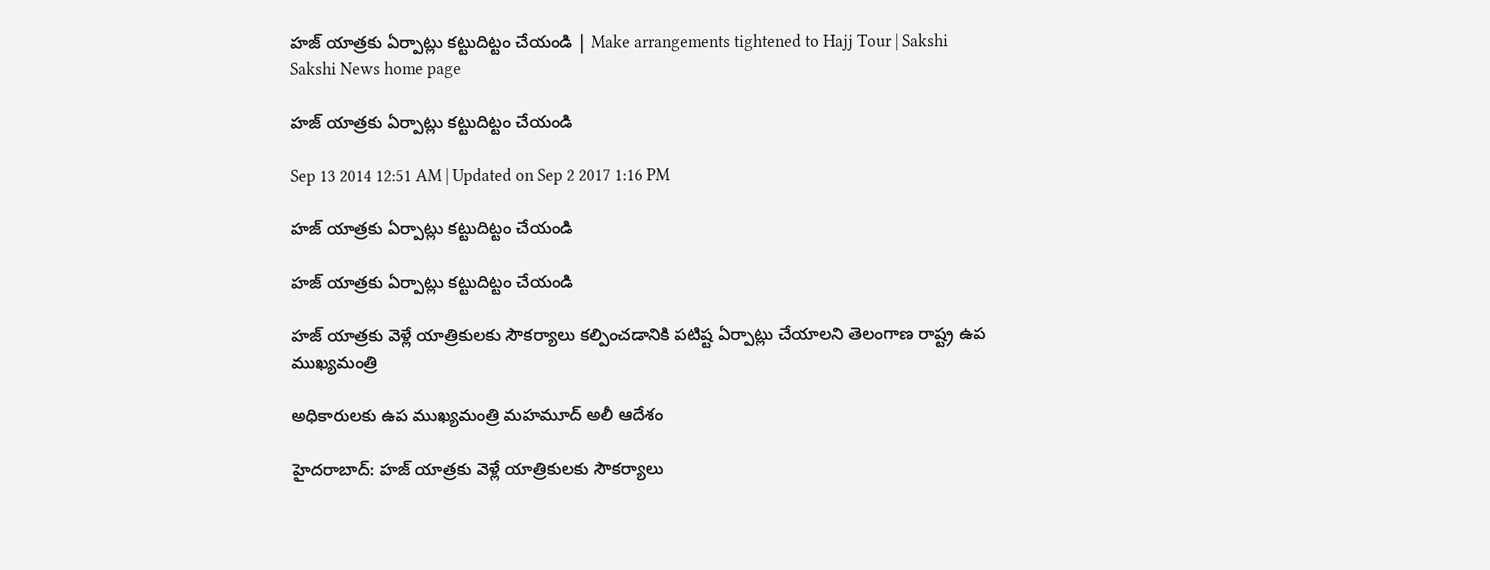హజ్ యాత్రకు ఏర్పాట్లు కట్టుదిట్టం చేయండి | Make arrangements tightened to Hajj Tour | Sakshi
Sakshi News home page

హజ్ యాత్రకు ఏర్పాట్లు కట్టుదిట్టం చేయండి

Sep 13 2014 12:51 AM | Updated on Sep 2 2017 1:16 PM

హజ్ యాత్రకు ఏర్పాట్లు కట్టుదిట్టం చేయండి

హజ్ యాత్రకు ఏర్పాట్లు కట్టుదిట్టం చేయండి

హజ్ యాత్రకు వెళ్లే యాత్రికులకు సౌకర్యాలు కల్పించడానికి పటిష్ట ఏర్పాట్లు చేయాలని తెలంగాణ రాష్ట్ర ఉప ముఖ్యమంత్రి

అధికారులకు ఉప ముఖ్యమంత్రి మహమూద్ అలీ ఆదేశం

హైదరాబాద్: హజ్ యాత్రకు వెళ్లే యాత్రికులకు సౌకర్యాలు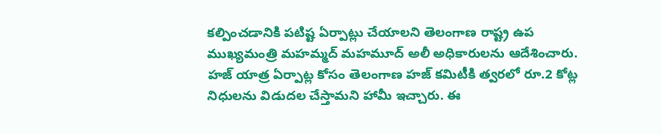కల్పించడానికి పటిష్ట ఏర్పాట్లు చేయాలని తెలంగాణ రాష్ట్ర ఉప ముఖ్యమంత్రి మహమ్మద్ మహమూద్ అలీ అధికారులను ఆదేశించారు. హజ్ యాత్ర ఏర్పాట్ల కోసం తెలంగాణ హజ్ కమిటీకి త్వరలో రూ.2 కోట్ల నిధులను విడుదల చేస్తామని హామీ ఇచ్చారు. ఈ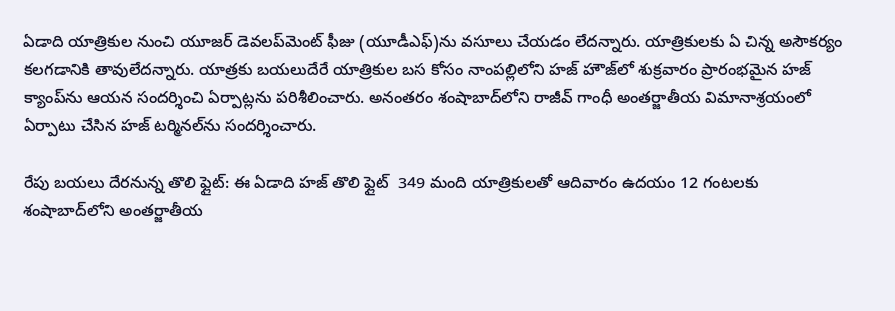ఏడాది యాత్రికుల నుంచి యూజర్ డెవలప్‌మెంట్ ఫీజు (యూడీఎఫ్)ను వసూలు చేయడం లేదన్నారు. యాత్రికులకు ఏ చిన్న అసౌకర్యం కలగడానికి తావులేదన్నారు. యాత్రకు బయలుదేరే యాత్రికుల బస కోసం నాంపల్లిలోని హజ్ హౌజ్‌లో శుక్రవారం ప్రారంభమైన హజ్ క్యాంప్‌ను ఆయన సందర్శించి ఏర్పాట్లను పరిశీలించారు. అనంతరం శంషాబాద్‌లోని రాజీవ్ గాంధీ అంతర్జాతీయ విమానాశ్రయంలో ఏర్పాటు చేసిన హజ్ టర్మినల్‌ను సందర్శించారు.

రేపు బయలు దేరనున్న తొలి ఫ్లైట్: ఈ ఏడాది హజ్ తొలి ఫ్లైట్  349 మంది యాత్రికులతో ఆదివారం ఉదయం 12 గంటలకు శంషాబాద్‌లోని అంతర్జాతీయ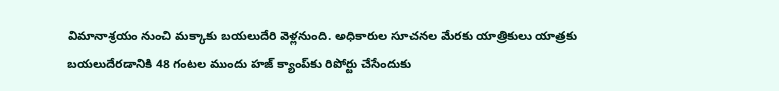విమానాశ్రయం నుంచి మక్కాకు బయలుదేరి వెళ్లనుంది. అధికారుల సూచనల మేరకు యాత్రికులు యాత్రకు బయలుదేరడానికి 48 గంటల ముందు హజ్ క్యాంప్‌కు రిపోర్టు చేసేందుకు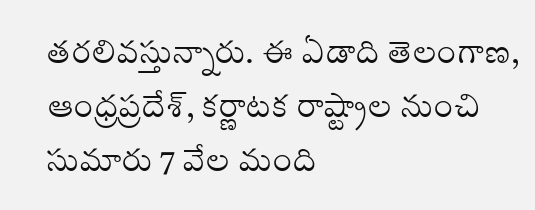తరలివస్తున్నారు. ఈ ఏడాది తెలంగాణ, ఆంధ్రప్రదేశ్, కర్ణాటక రాష్ట్రాల నుంచి సుమారు 7 వేల మంది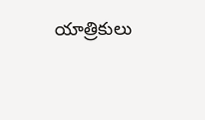యాత్రికులు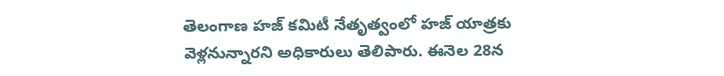తెలంగాణ హజ్ కమిటీ నేతృత్వంలో హజ్ యాత్రకు వెళ్లనున్నారని అధికారులు తెలిపారు. ఈనెల 28న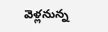వెళ్లనున్న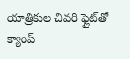యాత్రికుల చివరి ఫ్లైట్‌తో క్యాంప్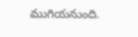ముగియనుంది.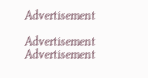Advertisement

Advertisement
Advertisement